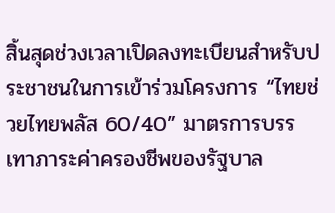สิ้นสุดช่วงเวลาเปิดลงทะเบียนสำหรับประชาชนในการเข้าร่วมโครงการ “ไทยช่วยไทยพลัส 60/40” มาตรการบรรเทาภาระค่าครองชีพของรัฐบาล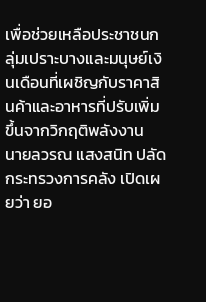เพื่อช่วยเหลือประชาชนกลุ่มเปราะบางและมนุษย์เงินเดือนที่เผชิญกับราคาสินค้าและอาหารที่ปรับเพิ่มขึ้นจากวิกฤติพลังงาน
นายลวรณ แสงสนิท ปลัดกระทรวงการคลัง เปิดเผยว่า ยอ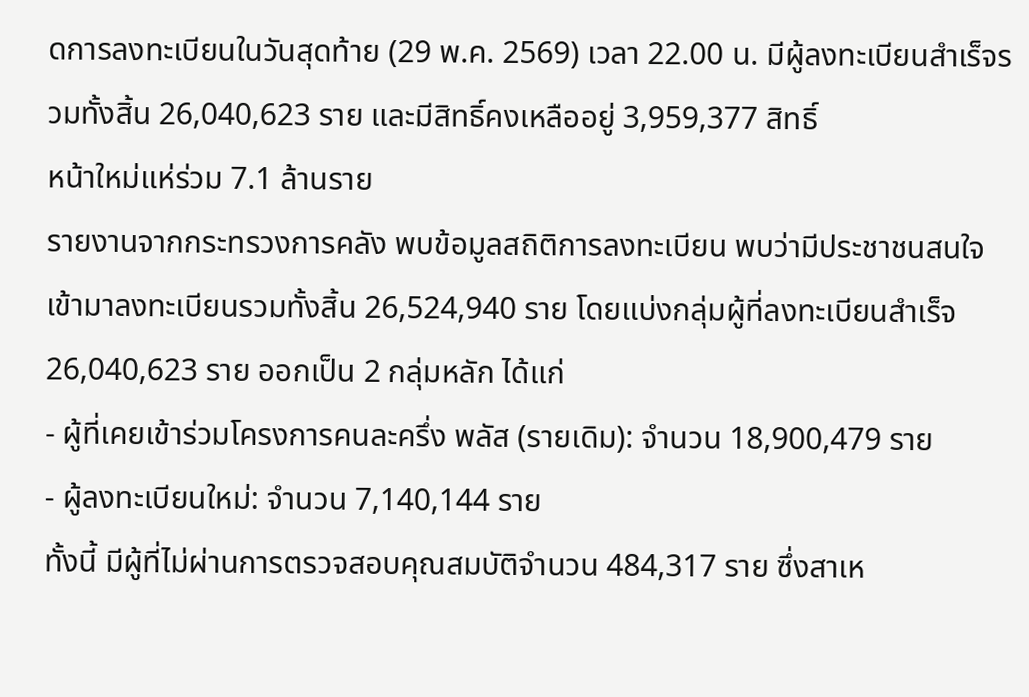ดการลงทะเบียนในวันสุดท้าย (29 พ.ค. 2569) เวลา 22.00 น. มีผู้ลงทะเบียนสำเร็จรวมทั้งสิ้น 26,040,623 ราย และมีสิทธิ์คงเหลืออยู่ 3,959,377 สิทธิ์
หน้าใหม่แห่ร่วม 7.1 ล้านราย
รายงานจากกระทรวงการคลัง พบข้อมูลสถิติการลงทะเบียน พบว่ามีประชาชนสนใจเข้ามาลงทะเบียนรวมทั้งสิ้น 26,524,940 ราย โดยแบ่งกลุ่มผู้ที่ลงทะเบียนสำเร็จ 26,040,623 ราย ออกเป็น 2 กลุ่มหลัก ได้แก่
- ผู้ที่เคยเข้าร่วมโครงการคนละครึ่ง พลัส (รายเดิม): จำนวน 18,900,479 ราย
- ผู้ลงทะเบียนใหม่: จำนวน 7,140,144 ราย
ทั้งนี้ มีผู้ที่ไม่ผ่านการตรวจสอบคุณสมบัติจำนวน 484,317 ราย ซึ่งสาเห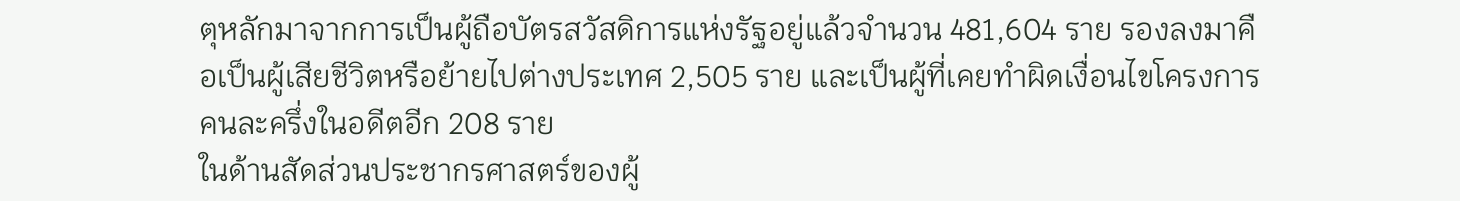ตุหลักมาจากการเป็นผู้ถือบัตรสวัสดิการแห่งรัฐอยู่แล้วจำนวน 481,604 ราย รองลงมาคือเป็นผู้เสียชีวิตหรือย้ายไปต่างประเทศ 2,505 ราย และเป็นผู้ที่เคยทำผิดเงื่อนไขโครงการคนละครึ่งในอดีตอีก 208 ราย
ในด้านสัดส่วนประชากรศาสตร์ของผู้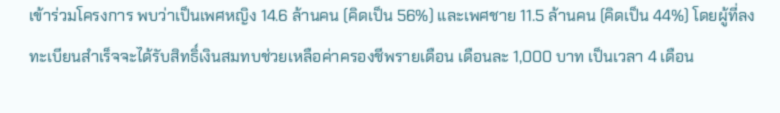เข้าร่วมโครงการ พบว่าเป็นเพศหญิง 14.6 ล้านคน (คิดเป็น 56%) และเพศชาย 11.5 ล้านคน (คิดเป็น 44%) โดยผู้ที่ลงทะเบียนสำเร็จจะได้รับสิทธิ์เงินสมทบช่วยเหลือค่าครองชีพรายเดือน เดือนละ 1,000 บาท เป็นเวลา 4 เดือน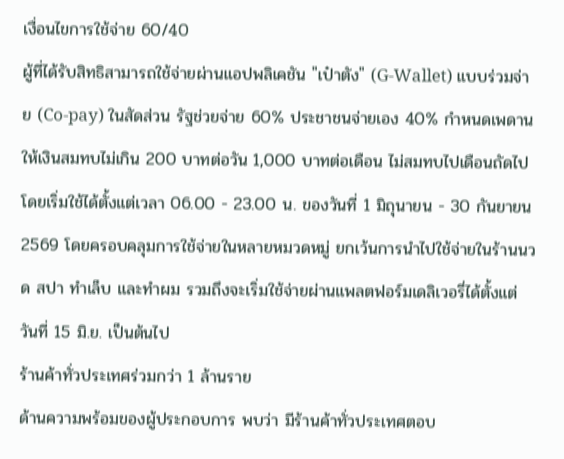เงื่อนไขการใช้จ่าย 60/40
ผู้ที่ได้รับสิทธิสามารถใช้จ่ายผ่านแอปพลิเคชัน "เป๋าตัง" (G-Wallet) แบบร่วมจ่าย (Co-pay) ในสัดส่วน รัฐช่วยจ่าย 60% ประชาชนจ่ายเอง 40% กำหนดเพดานให้เงินสมทบไม่เกิน 200 บาทต่อวัน 1,000 บาทต่อเดือน ไม่สมทบไปเดือนถัดไป
โดยเริ่มใช้ได้ตั้งแต่เวลา 06.00 - 23.00 น. ของวันที่ 1 มิถุนายน - 30 กันยายน 2569 โดยครอบคลุมการใช้จ่ายในหลายหมวดหมู่ ยกเว้นการนำไปใช้จ่ายในร้านนวด สปา ทำเล็บ และทำผม รวมถึงจะเริ่มใช้จ่ายผ่านแพลตฟอร์มเดลิเวอรี่ได้ตั้งแต่วันที่ 15 มิ.ย. เป็นต้นไป
ร้านค้าทั่วประเทศร่วมกว่า 1 ล้านราย
ด้านความพร้อมของผู้ประกอบการ พบว่า มีร้านค้าทั่วประเทศตอบ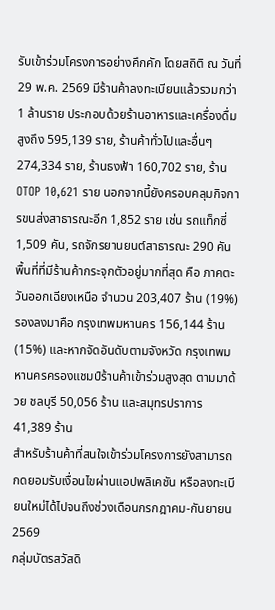รับเข้าร่วมโครงการอย่างคึกคัก โดยสถิติ ณ วันที่ 29 พ.ค. 2569 มีร้านค้าลงทะเบียนแล้วรวมกว่า 1 ล้านราย ประกอบด้วยร้านอาหารและเครื่องดื่มสูงถึง 595,139 ราย, ร้านค้าทั่วไปและอื่นๆ 274,334 ราย, ร้านธงฟ้า 160,702 ราย, ร้าน OTOP 10,621 ราย นอกจากนี้ยังครอบคลุมกิจการขนส่งสาธารณะอีก 1,852 ราย เช่น รถแท็กซี่ 1,509 คัน, รถจักรยานยนต์สาธารณะ 290 คัน
พื้นที่ที่มีร้านค้ากระจุกตัวอยู่มากที่สุด คือ ภาคตะวันออกเฉียงเหนือ จำนวน 203,407 ร้าน (19%) รองลงมาคือ กรุงเทพมหานคร 156,144 ร้าน (15%) และหากจัดอันดับตามจังหวัด กรุงเทพมหานครครองแชมป์ร้านค้าเข้าร่วมสูงสุด ตามมาด้วย ชลบุรี 50,056 ร้าน และสมุทรปราการ 41,389 ร้าน
สำหรับร้านค้าที่สนใจเข้าร่วมโครงการยังสามารถกดยอมรับเงื่อนไขผ่านแอปพลิเคชัน หรือลงทะเบียนใหม่ได้ไปจนถึงช่วงเดือนกรกฎาคม-กันยายน 2569
กลุ่มบัตรสวัสดิ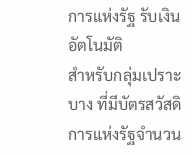การแห่งรัฐ รับเงินอัตโนมัติ
สำหรับกลุ่มเปราะบาง ที่มีบัตรสวัสดิการแห่งรัฐจำนวน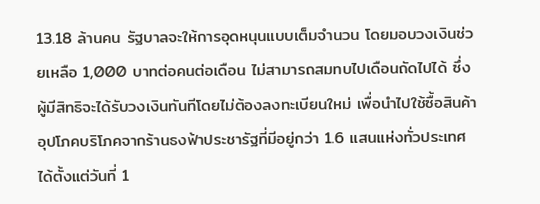13.18 ล้านคน รัฐบาลจะให้การอุดหนุนแบบเต็มจำนวน โดยมอบวงเงินช่วยเหลือ 1,000 บาทต่อคนต่อเดือน ไม่สามารถสมทบไปเดือนถัดไปได้ ซึ่งผู้มีสิทธิจะได้รับวงเงินทันทีโดยไม่ต้องลงทะเบียนใหม่ เพื่อนำไปใช้ซื้อสินค้าอุปโภคบริโภคจากร้านธงฟ้าประชารัฐที่มีอยู่กว่า 1.6 แสนแห่งทั่วประเทศ ได้ตั้งแต่วันที่ 1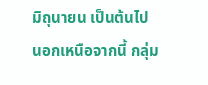มิถุนายน เป็นต้นไป
นอกเหนือจากนี้ กลุ่ม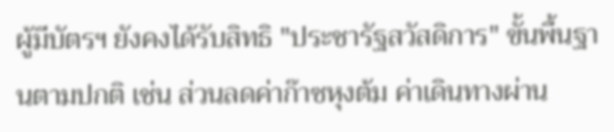ผู้มีบัตรฯ ยังคงได้รับสิทธิ "ประชารัฐสวัสดิการ" ขั้นพื้นฐานตามปกติ เช่น ส่วนลดค่าก๊าซหุงต้ม ค่าเดินทางผ่าน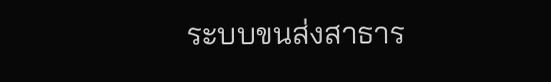ระบบขนส่งสาธาร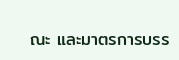ณะ และมาตรการบรร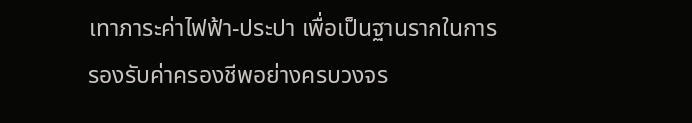เทาภาระค่าไฟฟ้า-ประปา เพื่อเป็นฐานรากในการรองรับค่าครองชีพอย่างครบวงจร